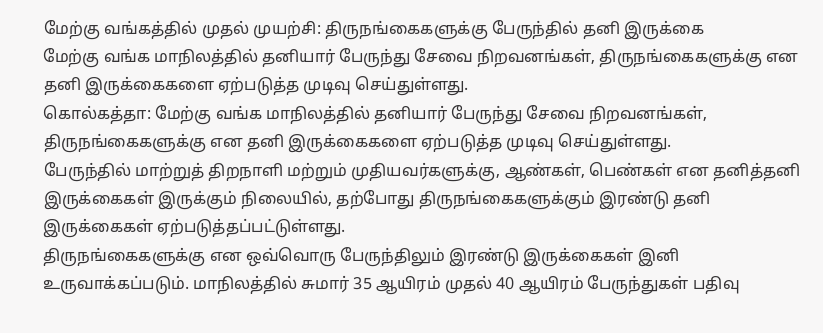மேற்கு வங்கத்தில் முதல் முயற்சி: திருநங்கைகளுக்கு பேருந்தில் தனி இருக்கை
மேற்கு வங்க மாநிலத்தில் தனியார் பேருந்து சேவை நிறவனங்கள், திருநங்கைகளுக்கு என தனி இருக்கைகளை ஏற்படுத்த முடிவு செய்துள்ளது.
கொல்கத்தா: மேற்கு வங்க மாநிலத்தில் தனியார் பேருந்து சேவை நிறவனங்கள், திருநங்கைகளுக்கு என தனி இருக்கைகளை ஏற்படுத்த முடிவு செய்துள்ளது.
பேருந்தில் மாற்றுத் திறநாளி மற்றும் முதியவர்களுக்கு, ஆண்கள், பெண்கள் என தனித்தனி இருக்கைகள் இருக்கும் நிலையில், தற்போது திருநங்கைகளுக்கும் இரண்டு தனி இருக்கைகள் ஏற்படுத்தப்பட்டுள்ளது.
திருநங்கைகளுக்கு என ஒவ்வொரு பேருந்திலும் இரண்டு இருக்கைகள் இனி உருவாக்கப்படும். மாநிலத்தில் சுமார் 35 ஆயிரம் முதல் 40 ஆயிரம் பேருந்துகள் பதிவு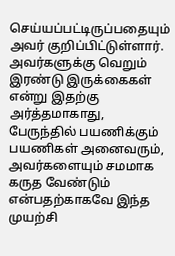செய்யப்பட்டிருப்பதையும் அவர் குறிப்பிட்டுள்ளார்.
அவர்களுக்கு வெறும் இரண்டு இருக்கைகள் என்று இதற்கு அர்த்தமாகாது, பேருந்தில் பயணிக்கும் பயணிகள் அனைவரும், அவர்களையும் சமமாக கருத வேண்டும் என்பதற்காகவே இந்த முயற்சி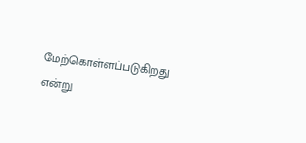மேற்கொள்ளப்படுகிறது என்று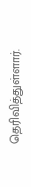தெரிவித்துள்ளார்.